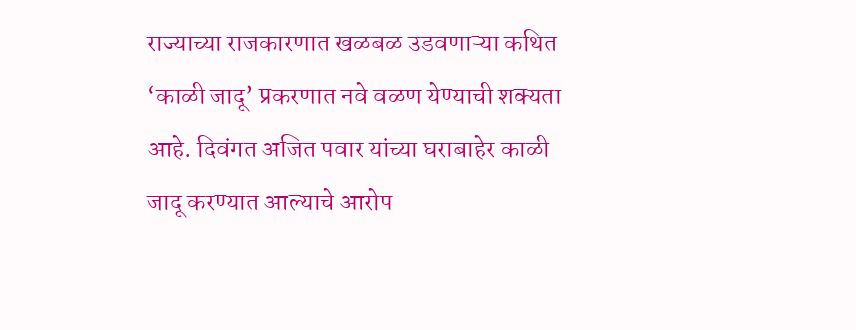राज्याच्या राजकारणात खळबळ उडवणाऱ्या कथित ‘काळी जादू’ प्रकरणात नवे वळण येण्याची शक्यता आहे. दिवंगत अजित पवार यांच्या घराबाहेर काळी जादू करण्यात आल्याचे आरोप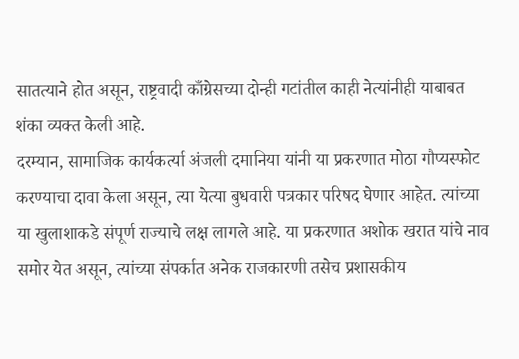सातत्याने होत असून, राष्ट्रवादी काँग्रेसच्या दोन्ही गटांतील काही नेत्यांनीही याबाबत शंका व्यक्त केली आहे.
दरम्यान, सामाजिक कार्यकर्त्या अंजली दमानिया यांनी या प्रकरणात मोठा गौप्यस्फोट करण्याचा दावा केला असून, त्या येत्या बुधवारी पत्रकार परिषद घेणार आहेत. त्यांच्या या खुलाशाकडे संपूर्ण राज्याचे लक्ष लागले आहे. या प्रकरणात अशोक खरात यांचे नाव समोर येत असून, त्यांच्या संपर्कात अनेक राजकारणी तसेच प्रशासकीय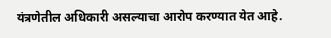यंत्रणेतील अधिकारी असल्याचा आरोप करण्यात येत आहे.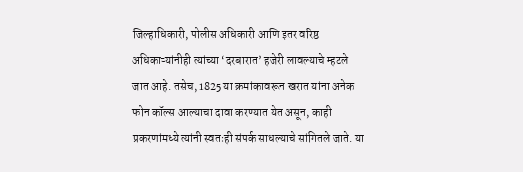जिल्हाधिकारी, पोलीस अधिकारी आणि इतर वरिष्ठ अधिकाऱ्यांनीही त्यांच्या ‘दरबारात’ हजेरी लावल्याचे म्हटले जात आहे. तसेच, 1825 या क्रमांकावरून खरात यांना अनेक फोन कॉल्स आल्याचा दावा करण्यात येत असून, काही प्रकरणांमध्ये त्यांनी स्वतःही संपर्क साधल्याचे सांगितले जाते. या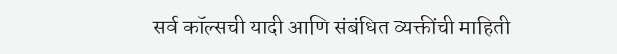सर्व कॉल्सची यादी आणि संबंधित व्यक्तींची माहिती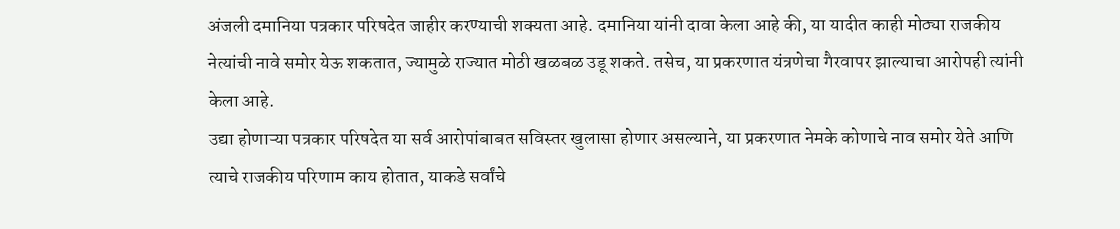अंजली दमानिया पत्रकार परिषदेत जाहीर करण्याची शक्यता आहे. दमानिया यांनी दावा केला आहे की, या यादीत काही मोठ्या राजकीय नेत्यांची नावे समोर येऊ शकतात, ज्यामुळे राज्यात मोठी खळबळ उडू शकते. तसेच, या प्रकरणात यंत्रणेचा गैरवापर झाल्याचा आरोपही त्यांनी केला आहे.
उद्या होणाऱ्या पत्रकार परिषदेत या सर्व आरोपांबाबत सविस्तर खुलासा होणार असल्याने, या प्रकरणात नेमके कोणाचे नाव समोर येते आणि त्याचे राजकीय परिणाम काय होतात, याकडे सर्वांचे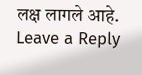लक्ष लागले आहे.
Leave a Reply